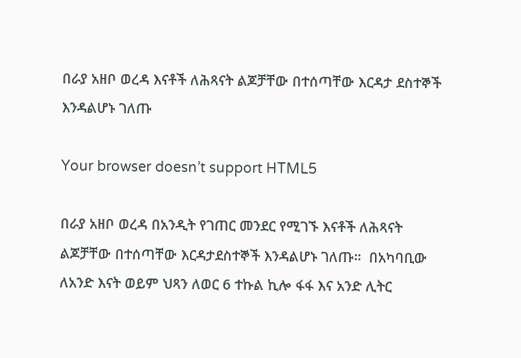በራያ አዘቦ ወረዳ እናቶች ለሕጻናት ልጆቻቸው በተሰጣቸው እርዳታ ደስተኞች እንዳልሆኑ ገለጡ

Your browser doesn’t support HTML5

በራያ አዘቦ ወረዳ በአንዲት የገጠር መንደር የሚገኙ እናቶች ለሕጻናት ልጆቻቸው በተሰጣቸው እርዳታደስተኞች እንዳልሆኑ ገለጡ።  በአካባቢው ለአንድ እናት ወይም ህጻን ለወር 6 ተኩል ኪሎ ፋፋ እና አንድ ሊትር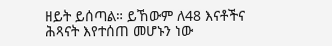ዘይት ይሰጣል። ይኸውም ለ48 እናቶችና ሕጻናት እየተሰጠ መሆኑን ነው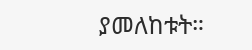ያመለከቱት።